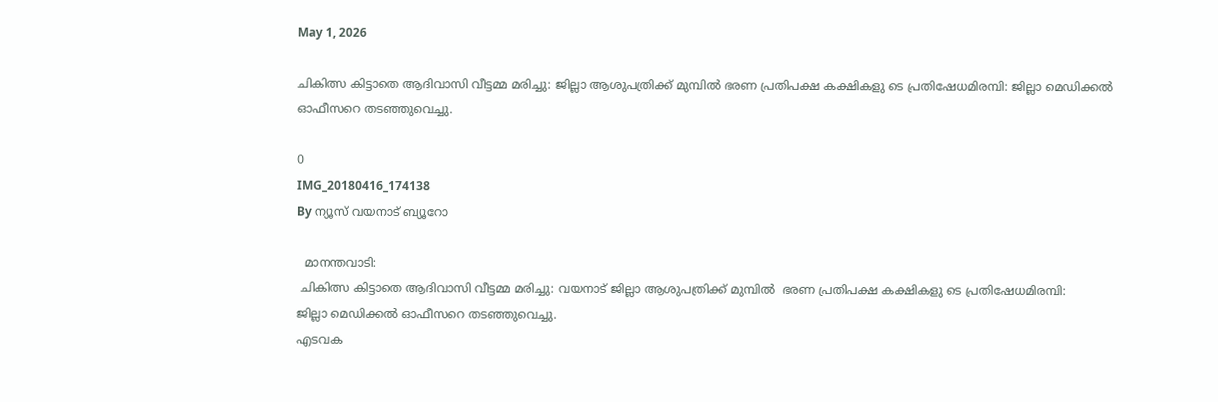May 1, 2026

ചികിത്സ കിട്ടാതെ ആദിവാസി വീട്ടമ്മ മരിച്ചു: ജില്ലാ ആശുപത്രിക്ക് മുമ്പിൽ ഭരണ പ്രതിപക്ഷ കക്ഷികളു ടെ പ്രതിഷേധമിരമ്പി: ജില്ലാ മെഡിക്കൽ ഓഫീസറെ തടഞ്ഞുവെച്ചു.

0
IMG_20180416_174138
By ന്യൂസ് വയനാട് ബ്യൂറോ

  മാനന്തവാടി:
 ചികിത്സ കിട്ടാതെ ആദിവാസി വീട്ടമ്മ മരിച്ചു: വയനാട് ജില്ലാ ആശുപത്രിക്ക് മുമ്പിൽ  ഭരണ പ്രതിപക്ഷ കക്ഷികളു ടെ പ്രതിഷേധമിരമ്പി:
ജില്ലാ മെഡിക്കൽ ഓഫീസറെ തടഞ്ഞുവെച്ചു.
എടവക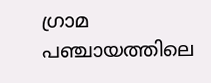ഗ്രാമ പഞ്ചായത്തിലെ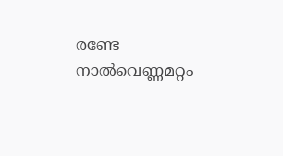രണ്ടേ നാല്‍വെണ്ണമറ്റം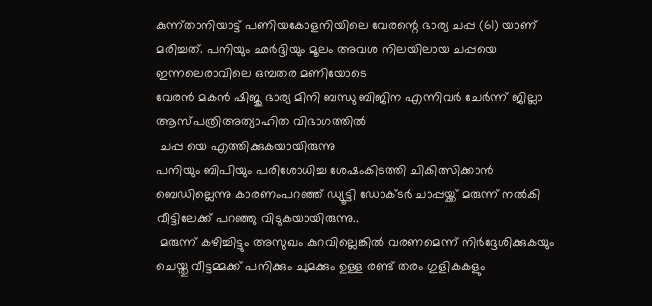കുന്ന്താനിയാട്ട് പണിയകോളനിയിലെ വേരന്റെ ഭാര്യ ചപ്പ (61) യാണ് മരിച്ചത്. പനിയും ഛര്‍ദ്ദിയും മൂലം അവശ നിലയിലായ ചപ്പയെ ഇന്നലെരാവിലെ ഒമ്പതര മണിയോടെ
വേരൻ മകൻ ഷിജു ഭാര്യ മിനി ബന്ധു ബിജിന എന്നിവർ ചേർന്ന് ജില്ലാ ആസ്പത്രിഅത്യാഹിത വിഭാഗത്തിൽ
 ചപ്പ യെ എത്തിക്കുകയായിരുന്നു
പനിയും ബിപിയും പരിശോധിച്ച ശേഷംകിടത്തി ചികിത്സിക്കാൻ
ബെഡില്ലെന്നു കാരണംപറഞ്ഞ് ഡ്യൂട്ടി ഡോക്ടര്‍ ചാപ്പയ്ക്ക് മരുന്ന് നല്‍കി വീട്ടിലേക്ക് പറഞ്ഞു വിടുകയായിരുന്നു..
 മരുന്ന് കഴിച്ചിട്ടും അസുഖം കുറവില്ലെങ്കില്‍ വരണമെന്ന് നിർദ്ദേശിക്കുകയും ചെയ്തു വീട്ടമ്മക്ക് പനിക്കും ചുമക്കും ഉള്ള രണ്ട് തരം ഗുളികകളും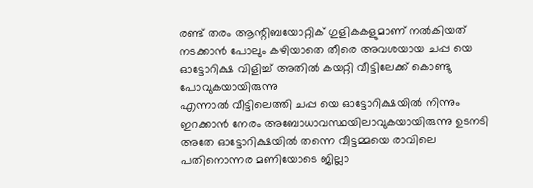രണ്ട് തരം ആന്റിബയോറ്റിക് ഗുളികകളുമാണ് നൽകിയത്
നടക്കാൻ പോലും കഴിയാതെ തീരെ അവശയായ ചപ്പ യെ ഓട്ടോറിക്ഷ വിളിച്ച് അതിൽ കയറ്റി വീട്ടിലേക്ക് കൊണ്ടു പോവുകയായിരുന്നു
എന്നാൽ വീട്ടിലെത്തി ചപ്പ യെ ഓട്ടോറിക്ഷയിൽ നിന്നും ഇറക്കാൻ നേരം അബോധാവസ്ഥയിലാവുകയായിരുന്നു ഉടനടി അതേ ഓട്ടോറിക്ഷയിൽ തന്നെ വീട്ടമ്മയെ രാവിലെ പതിനൊന്നര മണിയോടെ ജില്ലാ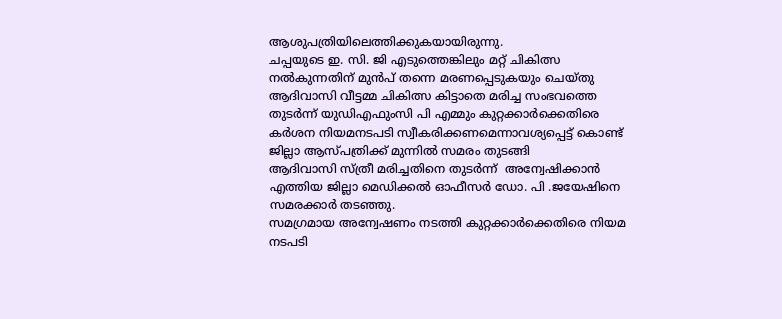ആശുപത്രിയിലെത്തിക്കുകയായിരുന്നു.
ചപ്പയുടെ ഇ. സി. ജി എടുത്തെങ്കിലും മറ്റ് ചികിത്സ നൽകുന്നതിന് മുൻപ് തന്നെ മരണപ്പെടുകയും ചെയ്തു
ആദിവാസി വീട്ടമ്മ ചികിത്സ കിട്ടാതെ മരിച്ച സംഭവത്തെ തുടർന്ന് യുഡിഎഫുംസി പി എമ്മും കുറ്റക്കാർക്കെതിരെ കർശന നിയമനടപടി സ്വീകരിക്കണമെന്നാവശ്യപ്പെട്ട് കൊണ്ട് ജില്ലാ ആസ്പത്രിക്ക് മുന്നിൽ സമരം തുടങ്ങി
ആദിവാസി സ്ത്രീ മരിച്ചതിനെ തുടർന്ന്  അന്വേഷിക്കാൻ എത്തിയ ജില്ലാ മെഡിക്കൽ ഓഫീസർ ഡോ. പി .ജയേഷിനെ സമരക്കാർ തടഞ്ഞു.
സമഗ്രമായ അന്വേഷണം നടത്തി കുറ്റക്കാർക്കെതിരെ നിയമ നടപടി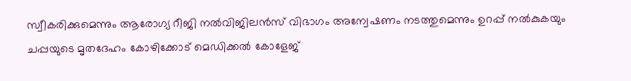സ്വീകരിക്കുമെന്നും ആരോഗ്യ റീജി നൽവിജിലൻസ് വിഭാഗം അന്വേഷണം നടത്തുമെന്നും ഉറപ്പ് നൽകുകയും ചപ്പയുടെ മൃതദേഹം കോഴിക്കോട് മെഡിക്കൽ കോളേജ്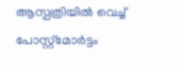ആസ്പത്രിയിൽ വെച്ച് പോസ്റ്റ്മോർട്ടം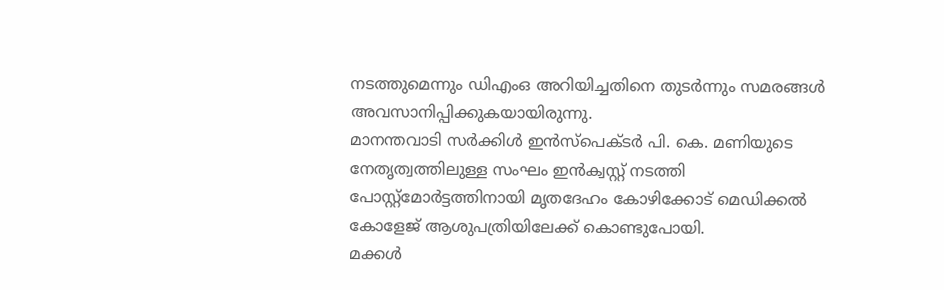നടത്തുമെന്നും ഡിഎംഒ അറിയിച്ചതിനെ തുടർന്നും സമരങ്ങൾ അവസാനിപ്പിക്കുകയായിരുന്നു.
മാനന്തവാടി സർക്കിൾ ഇൻസ്പെക്ടർ പി. കെ. മണിയുടെ നേതൃത്വത്തിലുള്ള സംഘം ഇൻക്വസ്റ്റ് നടത്തി
പോസ്റ്റ്മോർട്ടത്തിനായി മൃതദേഹം കോഴിക്കോട് മെഡിക്കൽ കോളേജ് ആശുപത്രിയിലേക്ക് കൊണ്ടുപോയി.
മക്കൾ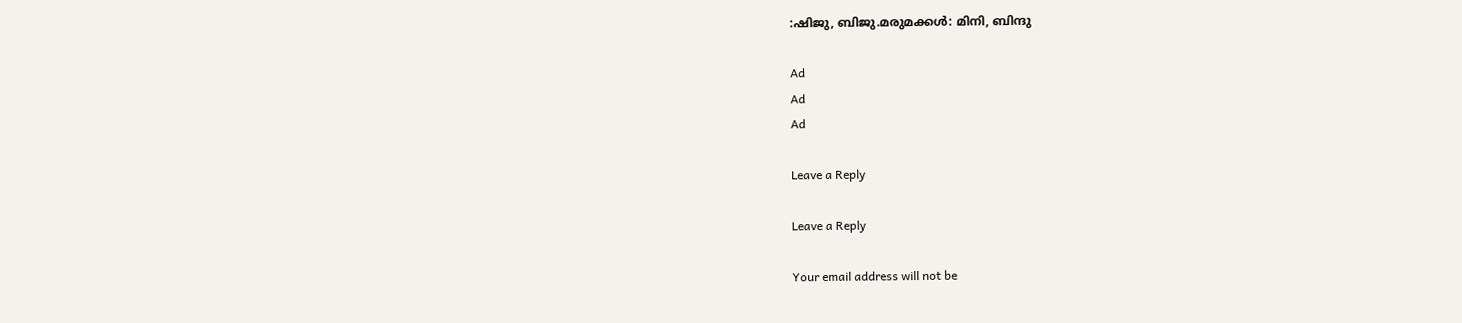:ഷിജു, ബിജു.മരുമക്കൾ: മിനി, ബിന്ദു

Ad
Ad
Ad

Leave a Reply

Leave a Reply

Your email address will not be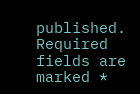published. Required fields are marked *